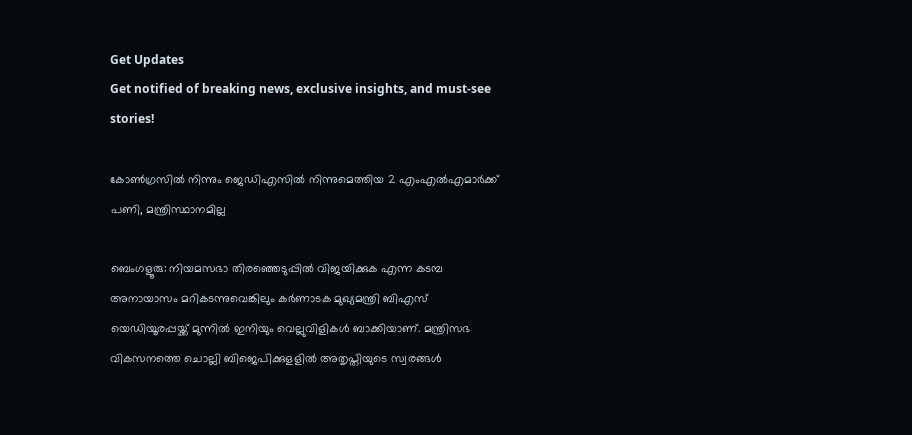Get Updates
Get notified of breaking news, exclusive insights, and must-see stories!

കോൺഗ്രസിൽ നിന്നും ജെഡിഎസിൽ നിന്നുമെത്തിയ 2 എംഎൽഎമാർക്ക് പണി, മന്ത്രിസ്ഥാനമില്ല

ബെംഗളൂരു: നിയമസഭാ തിരഞ്ഞെടുപ്പില്‍ വിജയിക്കുക എന്ന കടമ്പ അനായാസം മറികടന്നുവെങ്കിലും കര്‍ണാടക മുഖ്യമന്ത്രി ബിഎസ് യെഡിയൂരപ്പയ്ക്ക് മുന്നില്‍ ഇനിയും വെല്ലുവിളികള്‍ ബാക്കിയാണ്. മന്ത്രിസഭ വികസനത്തെ ചൊല്ലി ബിജെപിക്കുളളില്‍ അതൃപ്തിയുടെ സ്വരങ്ങൾ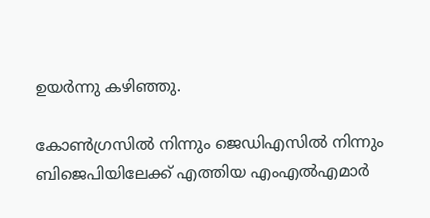ഉയർന്നു കഴിഞ്ഞു.

കോണ്‍ഗ്രസില്‍ നിന്നും ജെഡിഎസില്‍ നിന്നും ബിജെപിയിലേക്ക് എത്തിയ എംഎല്‍എമാര്‍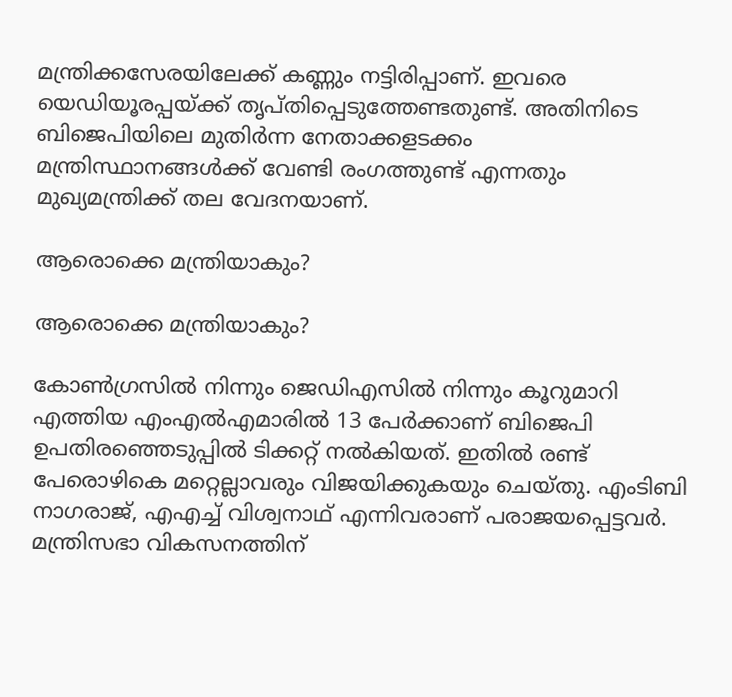മന്ത്രിക്കസേരയിലേക്ക് കണ്ണും നട്ടിരിപ്പാണ്. ഇവരെ യെഡിയൂരപ്പയ്ക്ക് തൃപ്തിപ്പെടുത്തേണ്ടതുണ്ട്. അതിനിടെ ബിജെപിയിലെ മുതിര്‍ന്ന നേതാക്കളടക്കം മന്ത്രിസ്ഥാനങ്ങള്‍ക്ക് വേണ്ടി രംഗത്തുണ്ട് എന്നതും മുഖ്യമന്ത്രിക്ക് തല വേദനയാണ്.

ആരൊക്കെ മന്ത്രിയാകും?

ആരൊക്കെ മന്ത്രിയാകും?

കോണ്‍ഗ്രസില്‍ നിന്നും ജെഡിഎസില്‍ നിന്നും കൂറുമാറി എത്തിയ എംഎല്‍എമാരില്‍ 13 പേര്‍ക്കാണ് ബിജെപി ഉപതിരഞ്ഞെടുപ്പില്‍ ടിക്കറ്റ് നല്‍കിയത്. ഇതില്‍ രണ്ട് പേരൊഴികെ മറ്റെല്ലാവരും വിജയിക്കുകയും ചെയ്തു. എംടിബി നാഗരാജ്, എഎച്ച് വിശ്വനാഥ് എന്നിവരാണ് പരാജയപ്പെട്ടവര്‍. മന്ത്രിസഭാ വികസനത്തിന്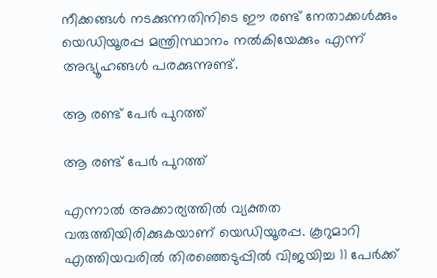നീക്കങ്ങള്‍ നടക്കുന്നതിനിടെ ഈ രണ്ട് നേതാക്കള്‍ക്കും യെഡിയൂരപ്പ മന്ത്രിസ്ഥാനം നല്‍കിയേക്കും എന്ന് അഭ്യൂഹങ്ങള്‍ പരക്കുന്നുണ്ട്.

ആ രണ്ട് പേർ പുറത്ത്

ആ രണ്ട് പേർ പുറത്ത്

എന്നാല്‍ അക്കാര്യത്തില്‍ വ്യക്തത വരുത്തിയിരിക്കുകയാണ് യെഡിയൂരപ്പ. കൂറുമാറി എത്തിയവരില്‍ തിരഞ്ഞെടുപ്പില്‍ വിജയിച്ച 11 പേര്‍ക്ക്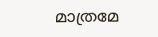മാത്രമേ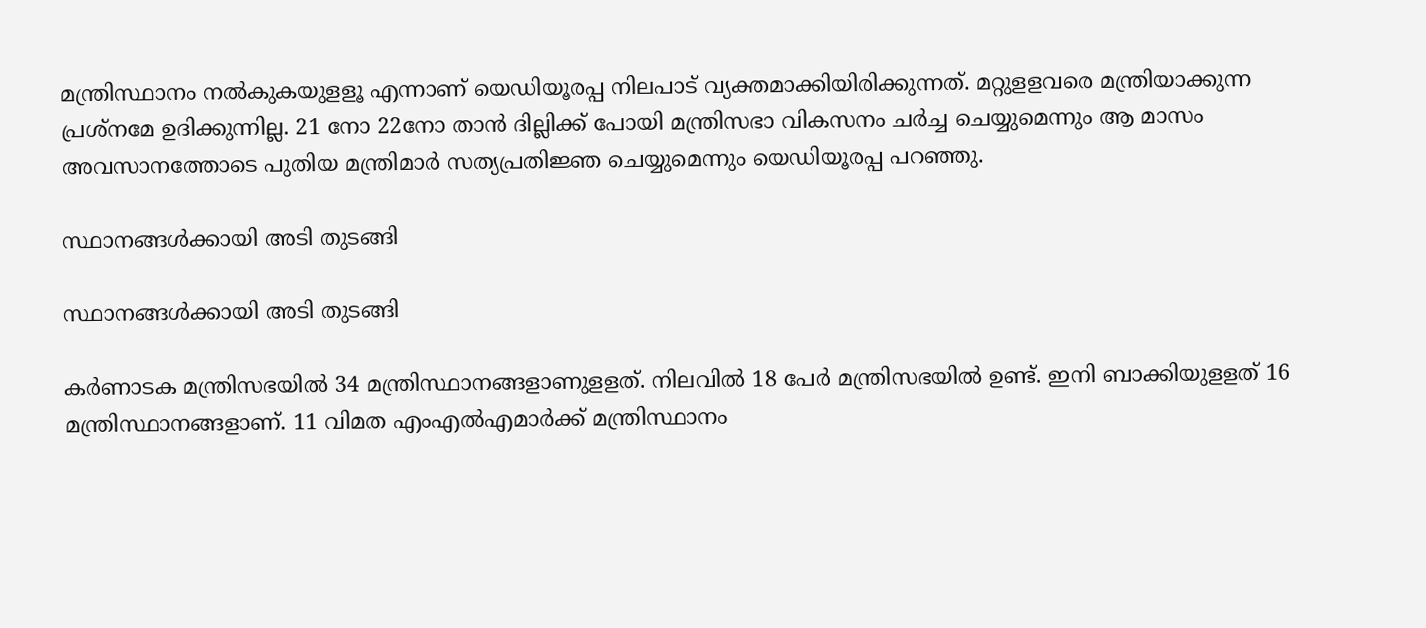മന്ത്രിസ്ഥാനം നല്‍കുകയുളളൂ എന്നാണ് യെഡിയൂരപ്പ നിലപാട് വ്യക്തമാക്കിയിരിക്കുന്നത്. മറ്റുളളവരെ മന്ത്രിയാക്കുന്ന പ്രശ്‌നമേ ഉദിക്കുന്നില്ല. 21 നോ 22നോ താന്‍ ദില്ലിക്ക് പോയി മന്ത്രിസഭാ വികസനം ചര്‍ച്ച ചെയ്യുമെന്നും ആ മാസം അവസാനത്തോടെ പുതിയ മന്ത്രിമാര്‍ സത്യപ്രതിജ്ഞ ചെയ്യുമെന്നും യെഡിയൂരപ്പ പറഞ്ഞു.

സ്ഥാനങ്ങൾക്കായി അടി തുടങ്ങി

സ്ഥാനങ്ങൾക്കായി അടി തുടങ്ങി

കര്‍ണാടക മന്ത്രിസഭയില്‍ 34 മന്ത്രിസ്ഥാനങ്ങളാണുളളത്. നിലവില്‍ 18 പേര്‍ മന്ത്രിസഭയില്‍ ഉണ്ട്. ഇനി ബാക്കിയുളളത് 16 മന്ത്രിസ്ഥാനങ്ങളാണ്. 11 വിമത എംഎല്‍എമാര്‍ക്ക് മന്ത്രിസ്ഥാനം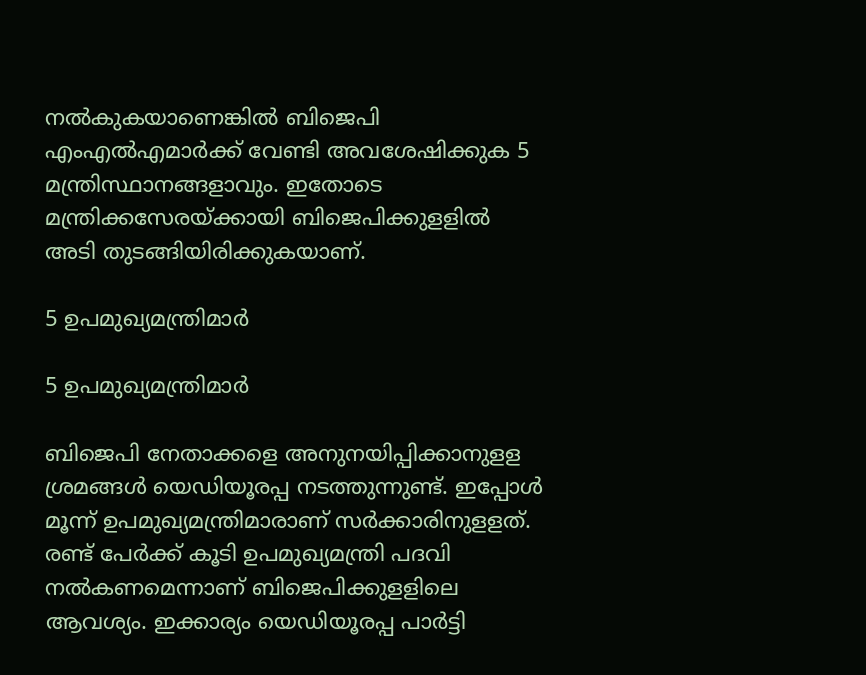നല്‍കുകയാണെങ്കില്‍ ബിജെപി എംഎല്‍എമാര്‍ക്ക് വേണ്ടി അവശേഷിക്കുക 5 മന്ത്രിസ്ഥാനങ്ങളാവും. ഇതോടെ മന്ത്രിക്കസേരയ്ക്കായി ബിജെപിക്കുളളില്‍ അടി തുടങ്ങിയിരിക്കുകയാണ്.

5 ഉപമുഖ്യമന്ത്രിമാർ

5 ഉപമുഖ്യമന്ത്രിമാർ

ബിജെപി നേതാക്കളെ അനുനയിപ്പിക്കാനുളള ശ്രമങ്ങള്‍ യെഡിയൂരപ്പ നടത്തുന്നുണ്ട്. ഇപ്പോള്‍ മൂന്ന് ഉപമുഖ്യമന്ത്രിമാരാണ് സര്‍ക്കാരിനുളളത്. രണ്ട് പേര്‍ക്ക് കൂടി ഉപമുഖ്യമന്ത്രി പദവി നല്‍കണമെന്നാണ് ബിജെപിക്കുളളിലെ ആവശ്യം. ഇക്കാര്യം യെഡിയൂരപ്പ പാര്‍ട്ടി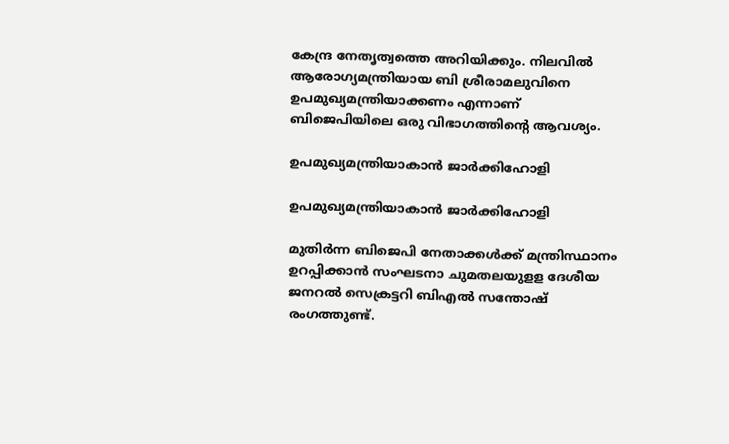കേന്ദ്ര നേതൃത്വത്തെ അറിയിക്കും. നിലവില്‍ ആരോഗ്യമന്ത്രിയായ ബി ശ്രീരാമലുവിനെ ഉപമുഖ്യമന്ത്രിയാക്കണം എന്നാണ് ബിജെപിയിലെ ഒരു വിഭാഗത്തിന്റെ ആവശ്യം.

ഉപമുഖ്യമന്ത്രിയാകാൻ ജാർക്കിഹോളി

ഉപമുഖ്യമന്ത്രിയാകാൻ ജാർക്കിഹോളി

മുതിര്‍ന്ന ബിജെപി നേതാക്കള്‍ക്ക് മന്ത്രിസ്ഥാനം ഉറപ്പിക്കാന്‍ സംഘടനാ ചുമതലയുളള ദേശീയ ജനറല്‍ സെക്രട്ടറി ബിഎല്‍ സന്തോഷ് രംഗത്തുണ്ട്.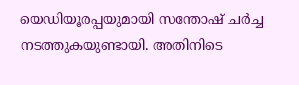യെഡിയൂരപ്പയുമായി സന്തോഷ് ചര്‍ച്ച നടത്തുകയുണ്ടായി. അതിനിടെ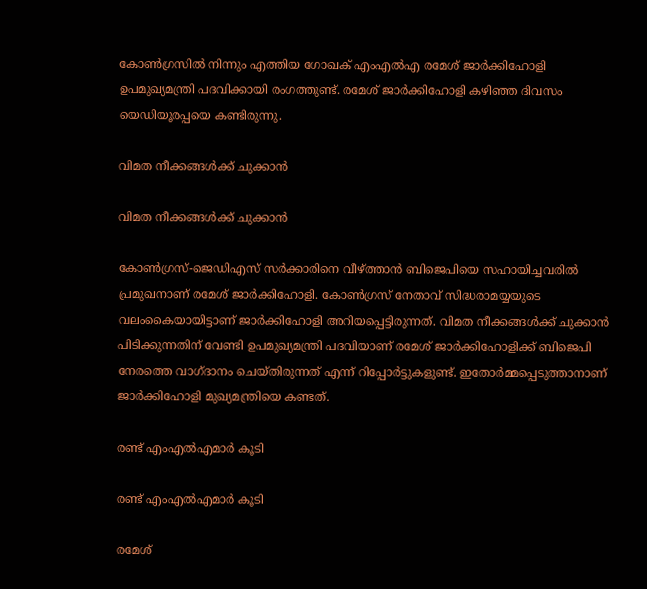കോണ്‍ഗ്രസില്‍ നിന്നും എത്തിയ ഗോഖക് എംഎല്‍എ രമേശ് ജാര്‍ക്കിഹോളി ഉപമുഖ്യമന്ത്രി പദവിക്കായി രംഗത്തുണ്ട്. രമേശ് ജാര്‍ക്കിഹോളി കഴിഞ്ഞ ദിവസം യെഡിയൂരപ്പയെ കണ്ടിരുന്നു.

വിമത നീക്കങ്ങൾക്ക് ചുക്കാൻ

വിമത നീക്കങ്ങൾക്ക് ചുക്കാൻ

കോണ്‍ഗ്രസ്-ജെഡിഎസ് സര്‍ക്കാരിനെ വീഴ്ത്താന്‍ ബിജെപിയെ സഹായിച്ചവരില്‍ പ്രമുഖനാണ് രമേശ് ജാര്‍ക്കിഹോളി. കോണ്‍ഗ്രസ് നേതാവ് സിദ്ധരാമയ്യയുടെ വലംകൈയായിട്ടാണ് ജാര്‍ക്കിഹോളി അറിയപ്പെട്ടിരുന്നത്. വിമത നീക്കങ്ങള്‍ക്ക് ചുക്കാന്‍ പിടിക്കുന്നതിന് വേണ്ടി ഉപമുഖ്യമന്ത്രി പദവിയാണ് രമേശ് ജാര്‍ക്കിഹോളിക്ക് ബിജെപി നേരത്തെ വാഗ്ദാനം ചെയ്തിരുന്നത് എന്ന് റിപ്പോര്‍ട്ടുകളുണ്ട്. ഇതോര്‍മ്മപ്പെടുത്താനാണ് ജാര്‍ക്കിഹോളി മുഖ്യമന്ത്രിയെ കണ്ടത്.

രണ്ട് എംഎൽഎമാർ കൂടി

രണ്ട് എംഎൽഎമാർ കൂടി

രമേശ്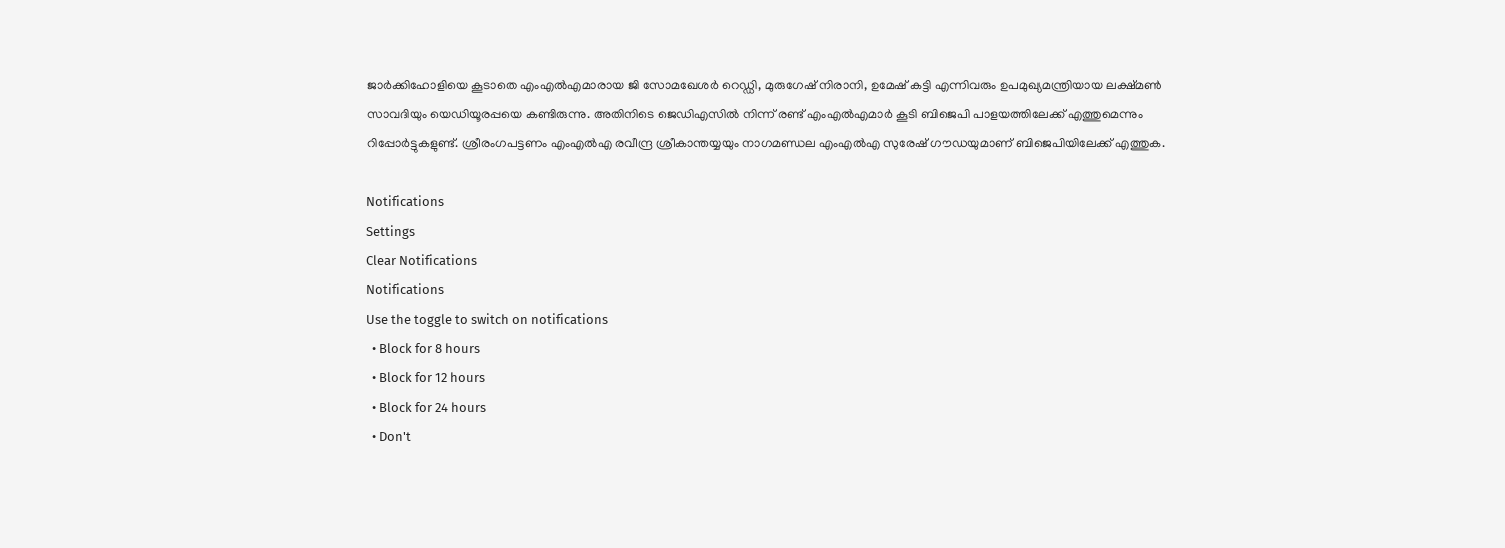ജാര്‍ക്കിഹോളിയെ കൂടാതെ എംഎല്‍എമാരായ ജി സോമഖേശര്‍ റെഡ്ഡി, മുരുഗേഷ് നിരാനി, ഉമേഷ് കട്ടി എന്നിവരും ഉപമുഖ്യമന്ത്രിയായ ലക്ഷ്മണ്‍ സാവദിയും യെഡിയൂരപ്പയെ കണ്ടിരുന്നു. അതിനിടെ ജെഡിഎസില്‍ നിന്ന് രണ്ട് എംഎല്‍എമാര്‍ കൂടി ബിജെപി പാളയത്തിലേക്ക് എത്തുമെന്നും റിപ്പോര്‍ട്ടുകളുണ്ട്. ശ്രീരംഗപട്ടണം എംഎല്‍എ രവീന്ദ്ര ശ്രീകാന്തയ്യയും നാഗമണ്ഡല എംഎല്‍എ സുരേഷ് ഗൗഡയുമാണ് ബിജെപിയിലേക്ക് എത്തുക.

Notifications
Settings
Clear Notifications
Notifications
Use the toggle to switch on notifications
  • Block for 8 hours
  • Block for 12 hours
  • Block for 24 hours
  • Don't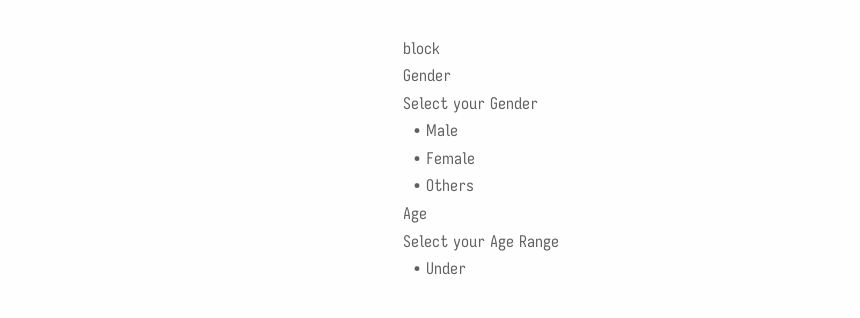block
Gender
Select your Gender
  • Male
  • Female
  • Others
Age
Select your Age Range
  • Under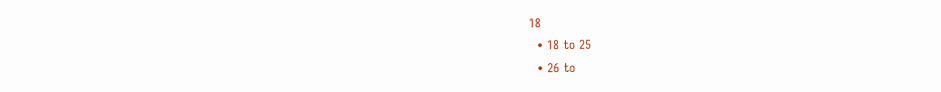18
  • 18 to 25
  • 26 to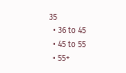35
  • 36 to 45
  • 45 to 55
  • 55+